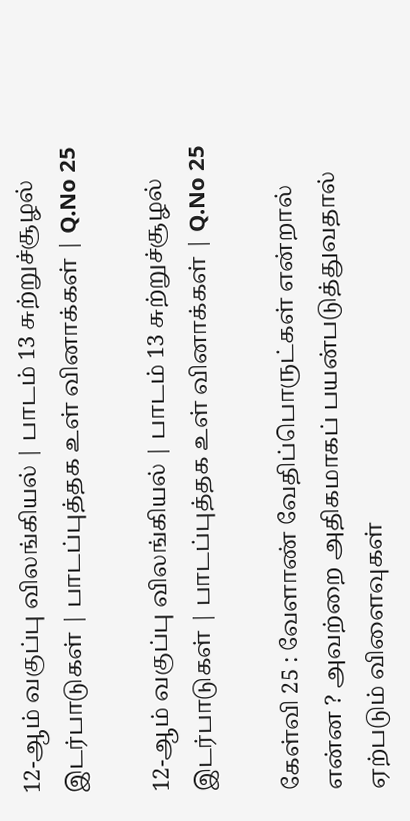12-ஆம் வகுப்பு விலங்கியல் | பாடம் 13 சுற்றுச்சூழல் இடர்பாடுகள் | பாடப்புத்தக உள் வினாக்கள் | Q.No 25

12-ஆம் வகுப்பு விலங்கியல் | பாடம் 13 சுற்றுச்சூழல் இடர்பாடுகள் | பாடப்புத்தக உள் வினாக்கள் | Q.No 25

கேள்வி 25 : வேளாண் வேதிப்பொருட்கள் என்றால் என்ன ? அவற்றை அதிகமாகப் பயன்படுத்துவதால் ஏற்படும் விளைவுகள்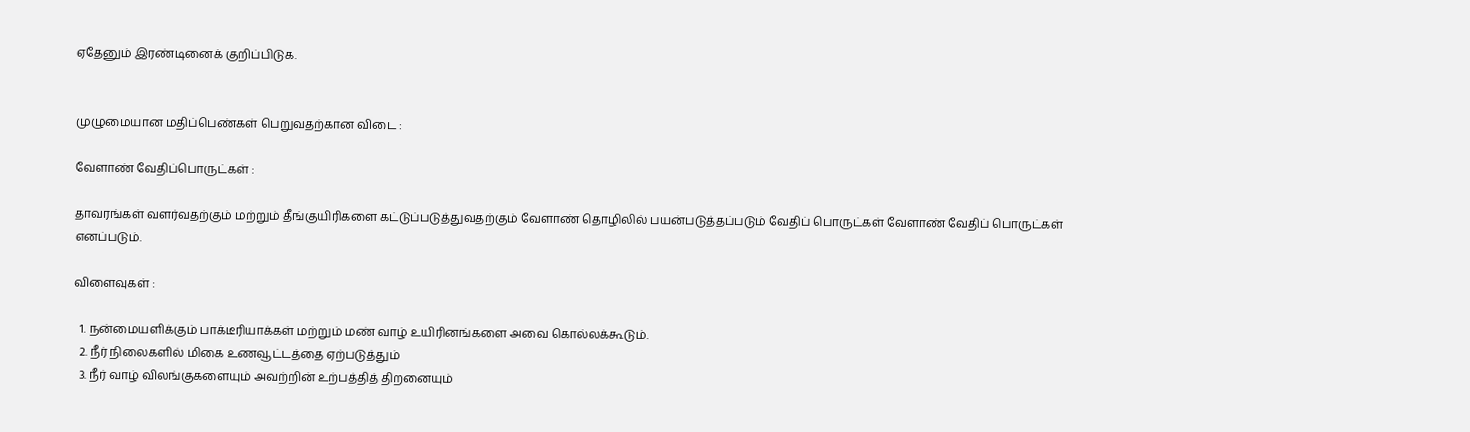ஏதேனும் இரண்டினைக் குறிப்பிடுக.


முழுமையான மதிப்பெண்கள் பெறுவதற்கான விடை :

வேளாண் வேதிப்பொருட்கள் :

தாவரங்கள் வளர்வதற்கும் மற்றும் தீங்குயிரிகளை கட்டுப்படுத்துவதற்கும் வேளாண் தொழிலில் பயன்படுத்தப்படும் வேதிப் பொருட்கள் வேளாண் வேதிப் பொருட்கள் எனப்படும்.

விளைவுகள் :

  1. நன்மையளிக்கும் பாக்டீரியாக்கள் மற்றும் மண் வாழ் உயிரினங்களை அவை கொல்லக்கூடும்.
  2. நீர் நிலைகளில் மிகை உணவூட்டத்தை ஏற்படுத்தும்
  3. நீர் வாழ் விலங்குகளையும் அவற்றின் உற்பத்தித் திறனையும்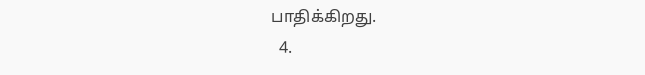பாதிக்கிறது.
  4.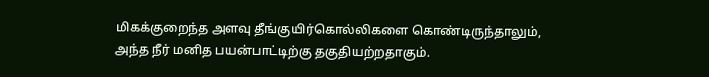மிகக்குறைந்த அளவு தீங்குயிர்கொல்லிகளை கொண்டிருந்தாலும், அந்த நீர் மனித பயன்பாட்டிற்கு தகுதியற்றதாகும்.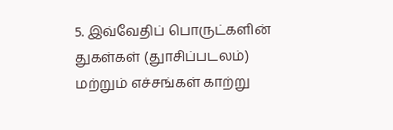5. இவ்வேதிப் பொருட்களின் துகள்கள் (துாசிப்படலம்) மற்றும் எச்சங்கள் காற்று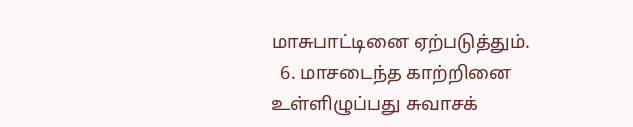மாசுபாட்டினை ஏற்படுத்தும்.
  6. மாசடைந்த காற்றினை உள்ளிழுப்பது சுவாசக்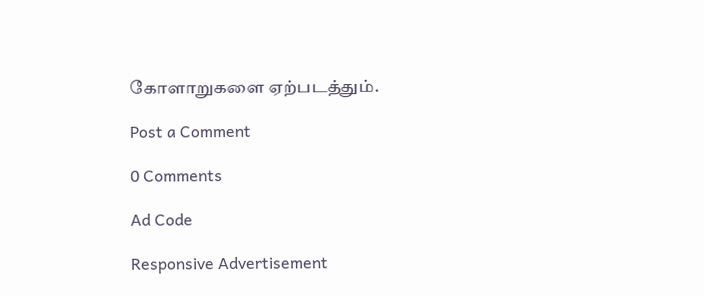கோளாறுகளை ஏற்படத்தும்.

Post a Comment

0 Comments

Ad Code

Responsive Advertisement